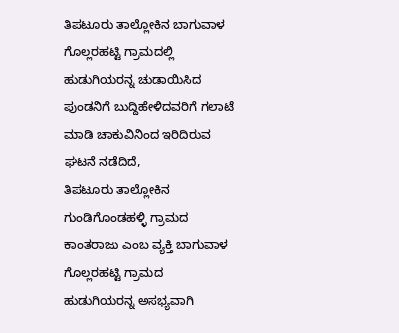ತಿಪಟೂರು ತಾಲ್ಲೋಕಿನ ಬಾಗುವಾಳ ಗೊಲ್ಲರಹಟ್ಟಿ ಗ್ರಾಮದಲ್ಲಿ ಹುಡುಗಿಯರನ್ನ ಚುಡಾಯಿಸಿದ ಪುಂಡನಿಗೆ ಬುದ್ದಿಹೇಳಿದವರಿಗೆ ಗಲಾಟೆ ಮಾಡಿ ಚಾಕುವಿನಿಂದ ಇರಿದಿರುವ ಘಟನೆ ನಡೆದಿದೆ,
ತಿಪಟೂರು ತಾಲ್ಲೋಕಿನ ಗುಂಡಿಗೊಂಡಹಳ್ಳಿ ಗ್ರಾಮದ ಕಾಂತರಾಜು ಎಂಬ ವ್ಯಕ್ತಿ ಬಾಗುವಾಳ ಗೊಲ್ಲರಹಟ್ಟಿ ಗ್ರಾಮದ ಹುಡುಗಿಯರನ್ನ ಅಸಭ್ಯವಾಗಿ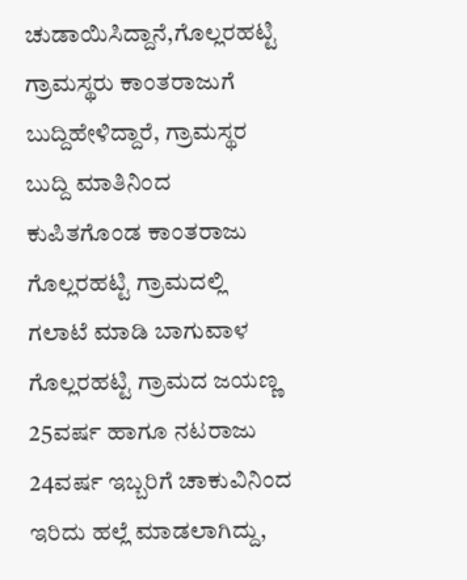ಚುಡಾಯಿಸಿದ್ದಾನೆ,ಗೊಲ್ಲರಹಟ್ಟಿ ಗ್ರಾಮಸ್ಥರು ಕಾಂತರಾಜುಗೆ ಬುದ್ದಿಹೇಳಿದ್ದಾರೆ, ಗ್ರಾಮಸ್ಥರ ಬುದ್ದಿ ಮಾತಿನಿಂದ ಕುಪಿತಗೊಂಡ ಕಾಂತರಾಜು ಗೊಲ್ಲರಹಟ್ಟಿ ಗ್ರಾಮದಲ್ಲಿ ಗಲಾಟೆ ಮಾಡಿ ಬಾಗುವಾಳ ಗೊಲ್ಲರಹಟ್ಟಿ ಗ್ರಾಮದ ಜಯಣ್ಣ 25ವರ್ಷ ಹಾಗೂ ನಟರಾಜು 24ವರ್ಷ ಇಬ್ಬರಿಗೆ ಚಾಕುವಿನಿಂದ ಇರಿದು ಹಲ್ಲೆ ಮಾಡಲಾಗಿದ್ದು,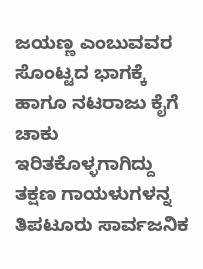ಜಯಣ್ಣ ಎಂಬುವವರ ಸೊಂಟ್ಟದ ಭಾಗಕ್ಕೆ ಹಾಗೂ ನಟರಾಜು ಕೈಗೆ ಚಾಕು ಇರಿತಕೊಳ್ಳಗಾಗಿದ್ದು ತಕ್ಷಣ ಗಾಯಳುಗಳನ್ನ ತಿಪಟೂರು ಸಾರ್ವಜನಿಕ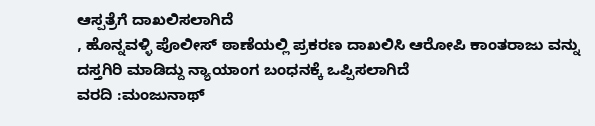ಆಸ್ಪತ್ರೆಗೆ ದಾಖಲಿಸಲಾಗಿದೆ
, ಹೊನ್ನವಳ್ಳಿ ಪೊಲೀಸ್ ಠಾಣೆಯಲ್ಲಿ ಪ್ರಕರಣ ದಾಖಲಿಸಿ ಆರೋಪಿ ಕಾಂತರಾಜು ವನ್ನು ದಸ್ತಗಿರಿ ಮಾಡಿದ್ದು ನ್ಯಾಯಾಂಗ ಬಂಧನಕ್ಕೆ ಒಪ್ಪಿಸಲಾಗಿದೆ
ವರದಿ :ಮಂಜುನಾಥ್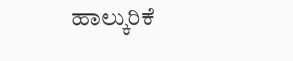ಹಾಲ್ಕುರಿಕೆ